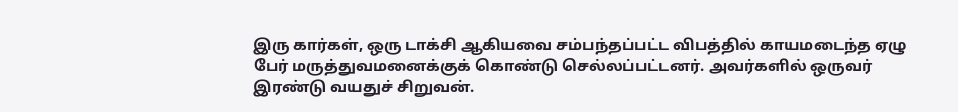இரு கார்கள், ஒரு டாக்சி ஆகியவை சம்பந்தப்பட்ட விபத்தில் காயமடைந்த ஏழு பேர் மருத்துவமனைக்குக் கொண்டு செல்லப்பட்டனர். அவர்களில் ஒருவர் இரண்டு வயதுச் சிறுவன்.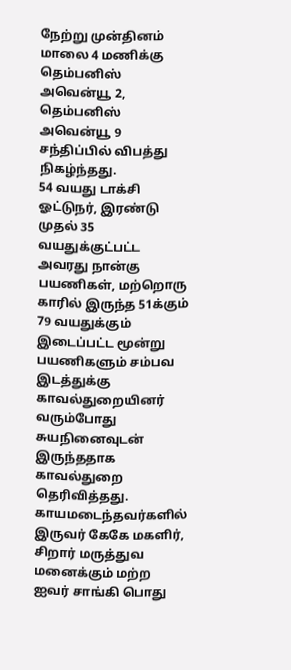நேற்று முன்தினம் மாலை 4 மணிக்கு தெம்பனிஸ் அவென்யூ 2, தெம்பனிஸ் அவென்யூ 9 சந்திப்பில் விபத்து நிகழ்ந்தது.
54 வயது டாக்சி ஓட்டுநர், இரண்டு முதல் 35 வயதுக்குட்பட்ட அவரது நான்கு பயணிகள், மற்றொரு காரில் இருந்த 51க்கும் 79 வயதுக்கும் இடைப்பட்ட மூன்று பயணிகளும் சம்பவ இடத்துக்கு காவல்துறையினர் வரும்போது சுயநினைவுடன் இருந்ததாக காவல்துறை தெரிவித்தது.
காயமடைந்தவர்களில் இருவர் கேகே மகளிர், சிறார் மருத்துவ மனைக்கும் மற்ற ஐவர் சாங்கி பொது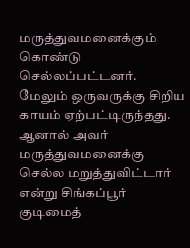மருத்துவமனைக்கும் கொண்டு செல்லப்பட்டனர். மேலும் ஒருவருக்கு சிறிய காயம் ஏற்பட்டிருந்தது. ஆனால் அவர் மருத்துவமனைக்கு செல்ல மறுத்துவிட்டார் என்று சிங்கப்பூர் குடிமைத்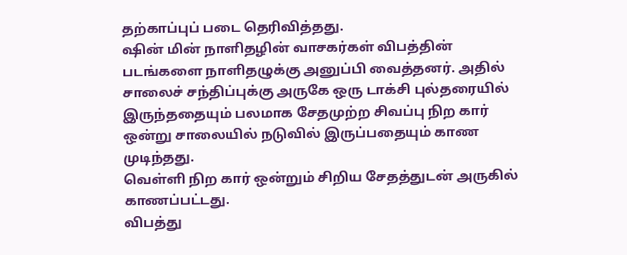தற்காப்புப் படை தெரிவித்தது.
ஷின் மின் நாளிதழின் வாசகர்கள் விபத்தின் படங்களை நாளிதழுக்கு அனுப்பி வைத்தனர். அதில் சாலைச் சந்திப்புக்கு அருகே ஒரு டாக்சி புல்தரையில் இருந்ததையும் பலமாக சேதமுற்ற சிவப்பு நிற கார் ஒன்று சாலையில் நடுவில் இருப்பதையும் காண முடிந்தது.
வெள்ளி நிற கார் ஒன்றும் சிறிய சேதத்துடன் அருகில் காணப்பட்டது.
விபத்து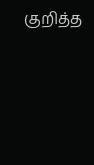குறித்த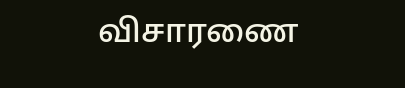விசாரணை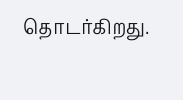தொடர்கிறது.